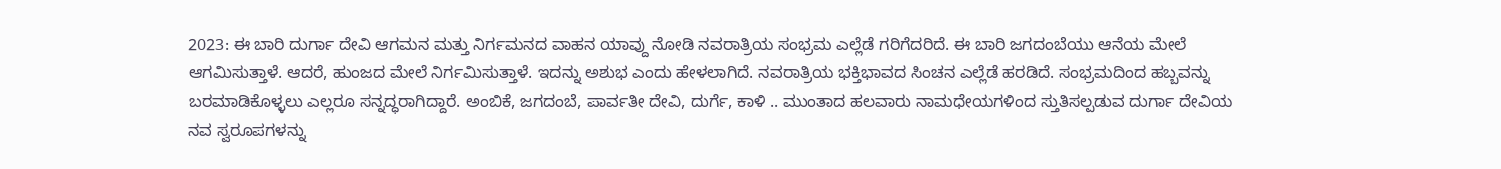2023: ಈ ಬಾರಿ ದುರ್ಗಾ ದೇವಿ ಆಗಮನ ಮತ್ತು ನಿರ್ಗಮನದ ವಾಹನ ಯಾವ್ದು ನೋಡಿ ನವರಾತ್ರಿಯ ಸಂಭ್ರಮ ಎಲ್ಲೆಡೆ ಗರಿಗೆದರಿದೆ. ಈ ಬಾರಿ ಜಗದಂಬೆಯು ಆನೆಯ ಮೇಲೆ ಆಗಮಿಸುತ್ತಾಳೆ. ಆದರೆ, ಹುಂಜದ ಮೇಲೆ ನಿರ್ಗಮಿಸುತ್ತಾಳೆ. ಇದನ್ನು ಅಶುಭ ಎಂದು ಹೇಳಲಾಗಿದೆ. ನವರಾತ್ರಿಯ ಭಕ್ತಿಭಾವದ ಸಿಂಚನ ಎಲ್ಲೆಡೆ ಹರಡಿದೆ. ಸಂಭ್ರಮದಿಂದ ಹಬ್ಬವನ್ನು ಬರಮಾಡಿಕೊಳ್ಳಲು ಎಲ್ಲರೂ ಸನ್ನದ್ಧರಾಗಿದ್ದಾರೆ. ಅಂಬಿಕೆ, ಜಗದಂಬೆ, ಪಾರ್ವತೀ ದೇವಿ, ದುರ್ಗೆ, ಕಾಳಿ .. ಮುಂತಾದ ಹಲವಾರು ನಾಮಧೇಯಗಳಿಂದ ಸ್ತುತಿಸಲ್ಪಡುವ ದುರ್ಗಾ ದೇವಿಯ ನವ ಸ್ವರೂಪಗಳನ್ನು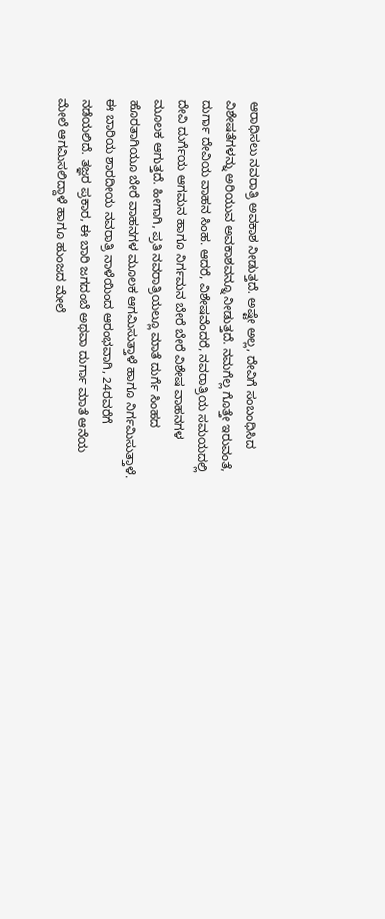ಆರಾಧಿಸಲು ನವರಾತ್ರಿ ಅವಕಾಶ ನೀಡುತ್ತದೆ. ಅಷ್ಟೇ ಅಲ್ಲ, ದೇವಿಗೆ ಸಂಬಂಧಿಸಿದ ವಿಶೇಷತೆಗಳನ್ನು ಅರಿಯುವ ಅವಕಾಶವನ್ನೂ ನೀಡುತ್ತದೆ. ನಮಗೆಲ್ಲ ಗೊತ್ತೇ ಇರುವಂತೆ, ದುರ್ಗಾ ದೇವಿಯ ವಾಹನ ಸಿಂಹ. ಆದರೆ, ವಿಶೇಷವೆಂದರೆ, ನವರಾತ್ರಿಯ ಸಮಯದಲ್ಲಿ ದೇವಿ ದುರ್ಗೆಯ ಆಗಮನ ಹಾಗೂ ನಿರ್ಗಮನ ಬೇರೆ ಬೇರೆ ವಿಶೇಷ ವಾಹನಗಳ ಮೂಲಕ ಆಗುತ್ತದೆ. ಹೀಗಾಗಿ, ಪ್ರತಿ ನವರಾತ್ರಿಯಲ್ಲೂ ಮಾತೆ ದುರ್ಗೆ ಸಿಂಹದ ಹೊರತಾಗಿಯೂ ಬೇರೆ ವಾಹನಗಳ ಮೂಲಕ ಆಗಮಿಸುತ್ತಾಳೆ ಹಾಗೂ ನಿರ್ಗಮಿಸುತ್ತಾಳೆ. ಈ ಬಾರಿಯ ಶಾರದೀಯ ನವರಾತ್ರಿ ನಾಳೆಯಿಂದ ಆರಂಭವಾಗಿ, 24ರವರೆಗೆ ನಡೆಯಲಿದೆ. ತಜ್ಞರ ಪ್ರಕಾರ, ಈ ಬಾರಿ ಜಗದಂಬೆ ಅಥವಾ ದುರ್ಗಾ ಮಾತೆ ಆನೆಯ ಮೇಲೆ ಆಗಮಿಸಲಿದ್ದಾಳೆ ಹಾಗೂ ಹುಂಜದ ಮೇಲೆ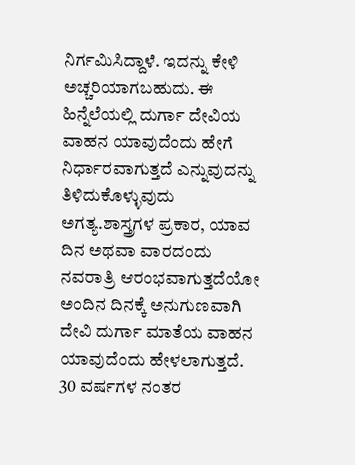ನಿರ್ಗಮಿಸಿದ್ದಾಳೆ. ಇದನ್ನು ಕೇಳಿ ಅಚ್ಚರಿಯಾಗಬಹುದು. ಈ ಹಿನ್ನೆಲೆಯಲ್ಲಿ ದುರ್ಗಾ ದೇವಿಯ ವಾಹನ ಯಾವುದೆಂದು ಹೇಗೆ ನಿರ್ಧಾರವಾಗುತ್ತದೆ ಎನ್ನುವುದನ್ನು ತಿಳಿದುಕೊಳ್ಳುವುದು ಅಗತ್ಯ.ಶಾಸ್ತ್ರಗಳ ಪ್ರಕಾರ, ಯಾವ ದಿನ ಅಥವಾ ವಾರದಂದು ನವರಾತ್ರಿ ಆರಂಭವಾಗುತ್ತದೆಯೋ ಅಂದಿನ ದಿನಕ್ಕೆ ಅನುಗುಣವಾಗಿ ದೇವಿ ದುರ್ಗಾ ಮಾತೆಯ ವಾಹನ ಯಾವುದೆಂದು ಹೇಳಲಾಗುತ್ತದೆ. 30 ವರ್ಷಗಳ ನಂತರ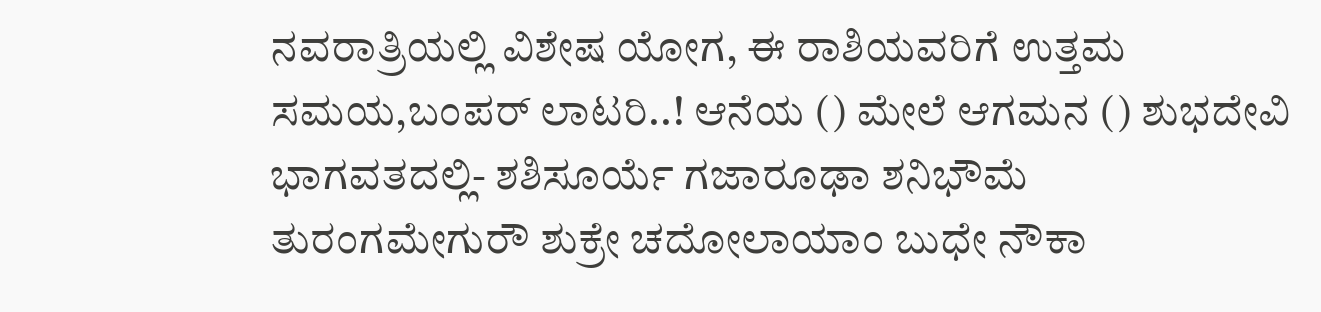ನವರಾತ್ರಿಯಲ್ಲಿ ವಿಶೇಷ ಯೋಗ, ಈ ರಾಶಿಯವರಿಗೆ ಉತ್ತಮ ಸಮಯ,ಬಂಪರ್ ಲಾಟರಿ..! ಆನೆಯ () ಮೇಲೆ ಆಗಮನ () ಶುಭದೇವಿ ಭಾಗವತದಲ್ಲಿ- ಶಶಿಸೂರ್ಯೆ ಗಜಾರೂಢಾ ಶನಿಭೌಮೆ ತುರಂಗಮೇಗುರೌ ಶುಕ್ರೇ ಚದೋಲಾಯಾಂ ಬುಧೇ ನೌಕಾ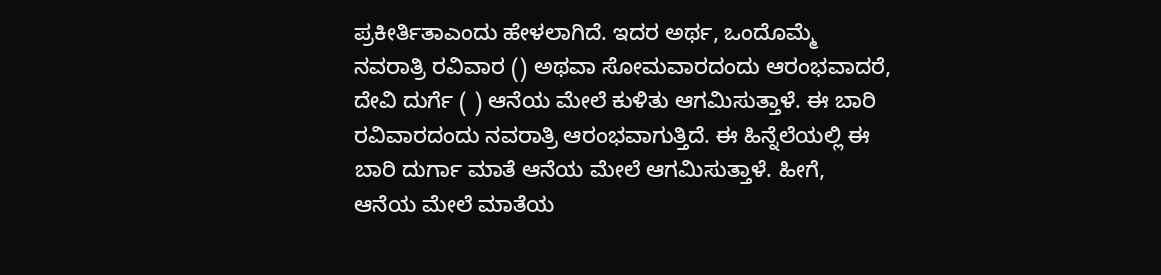ಪ್ರಕೀರ್ತಿತಾಎಂದು ಹೇಳಲಾಗಿದೆ. ಇದರ ಅರ್ಥ, ಒಂದೊಮ್ಮೆ ನವರಾತ್ರಿ ರವಿವಾರ () ಅಥವಾ ಸೋಮವಾರದಂದು ಆರಂಭವಾದರೆ, ದೇವಿ ದುರ್ಗೆ ( ) ಆನೆಯ ಮೇಲೆ ಕುಳಿತು ಆಗಮಿಸುತ್ತಾಳೆ. ಈ ಬಾರಿ ರವಿವಾರದಂದು ನವರಾತ್ರಿ ಆರಂಭವಾಗುತ್ತಿದೆ. ಈ ಹಿನ್ನೆಲೆಯಲ್ಲಿ ಈ ಬಾರಿ ದುರ್ಗಾ ಮಾತೆ ಆನೆಯ ಮೇಲೆ ಆಗಮಿಸುತ್ತಾಳೆ. ಹೀಗೆ, ಆನೆಯ ಮೇಲೆ ಮಾತೆಯ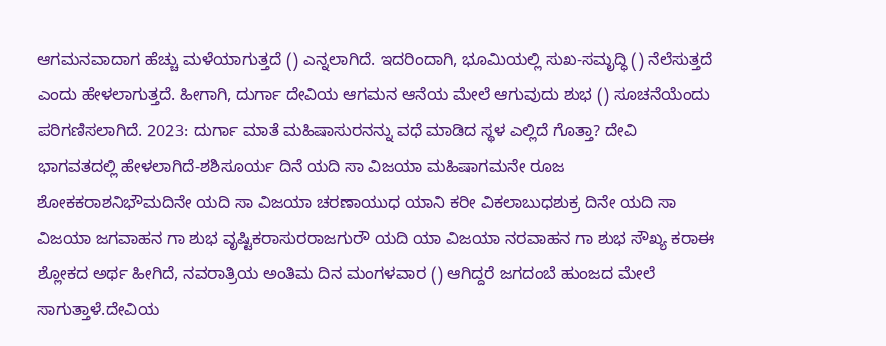ಆಗಮನವಾದಾಗ ಹೆಚ್ಚು ಮಳೆಯಾಗುತ್ತದೆ () ಎನ್ನಲಾಗಿದೆ. ಇದರಿಂದಾಗಿ, ಭೂಮಿಯಲ್ಲಿ ಸುಖ-ಸಮೃದ್ಧಿ () ನೆಲೆಸುತ್ತದೆ ಎಂದು ಹೇಳಲಾಗುತ್ತದೆ. ಹೀಗಾಗಿ, ದುರ್ಗಾ ದೇವಿಯ ಆಗಮನ ಆನೆಯ ಮೇಲೆ ಆಗುವುದು ಶುಭ () ಸೂಚನೆಯೆಂದು ಪರಿಗಣಿಸಲಾಗಿದೆ. 2023: ದುರ್ಗಾ ಮಾತೆ ಮಹಿಷಾಸುರನನ್ನು ವಧೆ ಮಾಡಿದ ಸ್ಥಳ ಎಲ್ಲಿದೆ ಗೊತ್ತಾ? ದೇವಿ ಭಾಗವತದಲ್ಲಿ ಹೇಳಲಾಗಿದೆ-ಶಶಿಸೂರ್ಯ ದಿನೆ ಯದಿ ಸಾ ವಿಜಯಾ ಮಹಿಷಾಗಮನೇ ರೂಜ ಶೋಕಕರಾಶನಿಭೌಮದಿನೇ ಯದಿ ಸಾ ವಿಜಯಾ ಚರಣಾಯುಧ ಯಾನಿ ಕರೀ ವಿಕಲಾಬುಧಶುಕ್ರ ದಿನೇ ಯದಿ ಸಾ ವಿಜಯಾ ಜಗವಾಹನ ಗಾ ಶುಭ ವೃಷ್ಟಿಕರಾಸುರರಾಜಗುರೌ ಯದಿ ಯಾ ವಿಜಯಾ ನರವಾಹನ ಗಾ ಶುಭ ಸೌಖ್ಯ ಕರಾಈ ಶ್ಲೋಕದ ಅರ್ಥ ಹೀಗಿದೆ, ನವರಾತ್ರಿಯ ಅಂತಿಮ ದಿನ ಮಂಗಳವಾರ () ಆಗಿದ್ದರೆ ಜಗದಂಬೆ ಹುಂಜದ ಮೇಲೆ ಸಾಗುತ್ತಾಳೆ.ದೇವಿಯ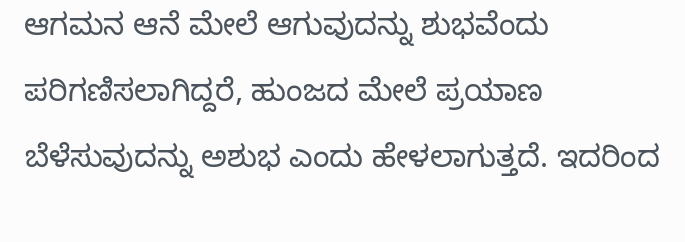ಆಗಮನ ಆನೆ ಮೇಲೆ ಆಗುವುದನ್ನು ಶುಭವೆಂದು ಪರಿಗಣಿಸಲಾಗಿದ್ದರೆ, ಹುಂಜದ ಮೇಲೆ ಪ್ರಯಾಣ ಬೆಳೆಸುವುದನ್ನು ಅಶುಭ ಎಂದು ಹೇಳಲಾಗುತ್ತದೆ. ಇದರಿಂದ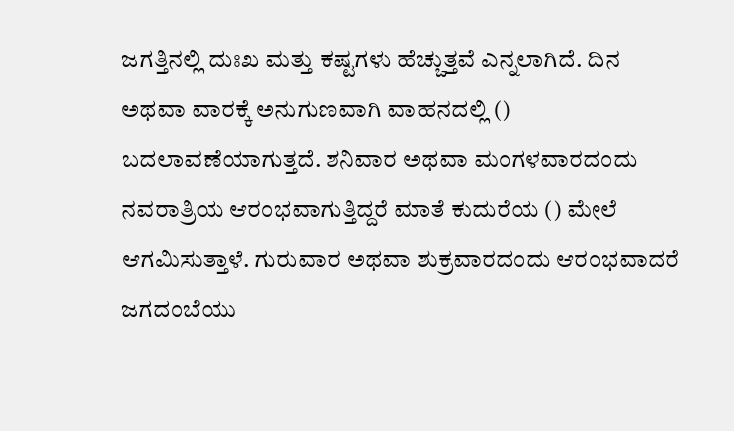ಜಗತ್ತಿನಲ್ಲಿ ದುಃಖ ಮತ್ತು ಕಷ್ಟಗಳು ಹೆಚ್ಚುತ್ತವೆ ಎನ್ನಲಾಗಿದೆ. ದಿನ ಅಥವಾ ವಾರಕ್ಕೆ ಅನುಗುಣವಾಗಿ ವಾಹನದಲ್ಲಿ () ಬದಲಾವಣೆಯಾಗುತ್ತದೆ. ಶನಿವಾರ ಅಥವಾ ಮಂಗಳವಾರದಂದು ನವರಾತ್ರಿಯ ಆರಂಭವಾಗುತ್ತಿದ್ದರೆ ಮಾತೆ ಕುದುರೆಯ () ಮೇಲೆ ಆಗಮಿಸುತ್ತಾಳೆ. ಗುರುವಾರ ಅಥವಾ ಶುಕ್ರವಾರದಂದು ಆರಂಭವಾದರೆ ಜಗದಂಬೆಯು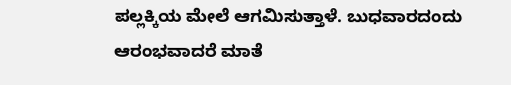ಪಲ್ಲಕ್ಕಿಯ ಮೇಲೆ ಆಗಮಿಸುತ್ತಾಳೆ. ಬುಧವಾರದಂದು ಆರಂಭವಾದರೆ ಮಾತೆ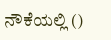ನೌಕೆಯಲ್ಲಿ ()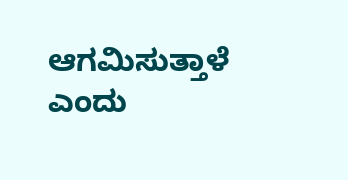ಆಗಮಿಸುತ್ತಾಳೆ ಎಂದು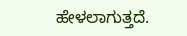ಹೇಳಲಾಗುತ್ತದೆ.